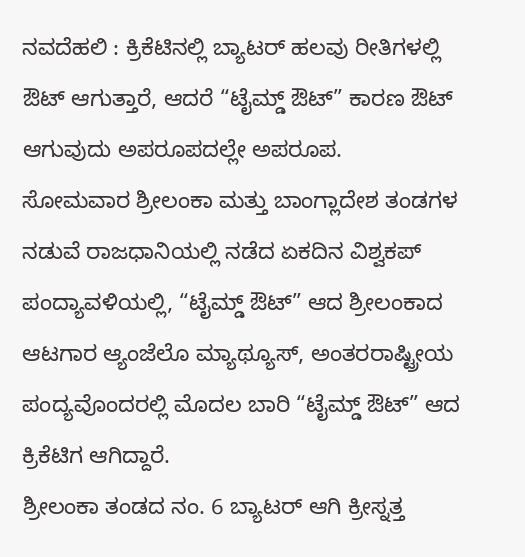ನವದೆಹಲಿ : ಕ್ರಿಕೆಟಿನಲ್ಲಿ ಬ್ಯಾಟರ್ ಹಲವು ರೀತಿಗಳಲ್ಲಿ ಔಟ್ ಆಗುತ್ತಾರೆ, ಆದರೆ “ಟೈಮ್ಡ್ ಔಟ್” ಕಾರಣ ಔಟ್ ಆಗುವುದು ಅಪರೂಪದಲ್ಲೇ ಅಪರೂಪ.
ಸೋಮವಾರ ಶ್ರೀಲಂಕಾ ಮತ್ತು ಬಾಂಗ್ಲಾದೇಶ ತಂಡಗಳ ನಡುವೆ ರಾಜಧಾನಿಯಲ್ಲಿ ನಡೆದ ಏಕದಿನ ವಿಶ್ವಕಪ್ ಪಂದ್ಯಾವಳಿಯಲ್ಲಿ, “ಟೈಮ್ಡ್ ಔಟ್” ಆದ ಶ್ರೀಲಂಕಾದ ಆಟಗಾರ ಆ್ಯಂಜೆಲೊ ಮ್ಯಾಥ್ಯೂಸ್, ಅಂತರರಾಷ್ಟ್ರೀಯ ಪಂದ್ಯವೊಂದರಲ್ಲಿ ಮೊದಲ ಬಾರಿ “ಟೈಮ್ಡ್ ಔಟ್” ಆದ ಕ್ರಿಕೆಟಿಗ ಆಗಿದ್ದಾರೆ.
ಶ್ರೀಲಂಕಾ ತಂಡದ ನಂ. 6 ಬ್ಯಾಟರ್ ಆಗಿ ಕ್ರೀಸ್ನತ್ತ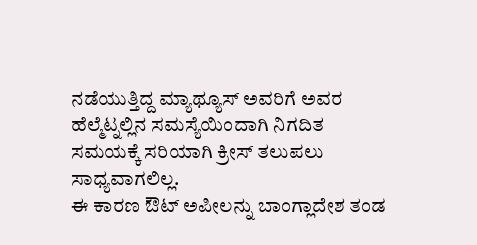ನಡೆಯುತ್ತಿದ್ದ ಮ್ಯಾಥ್ಯೂಸ್ ಅವರಿಗೆ ಅವರ ಹೆಲ್ಮೆಟ್ನಲ್ಲಿನ ಸಮಸ್ಯೆಯಿಂದಾಗಿ ನಿಗದಿತ ಸಮಯಕ್ಕೆ ಸರಿಯಾಗಿ ಕ್ರೀಸ್ ತಲುಪಲು ಸಾಧ್ಯವಾಗಲಿಲ್ಲ.
ಈ ಕಾರಣ ಔಟ್ ಅಪೀಲನ್ನು ಬಾಂಗ್ಲಾದೇಶ ತಂಡ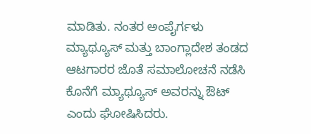ಮಾಡಿತು. ನಂತರ ಅಂಪೈರ್ಗಳು ಮ್ಯಾಥ್ಯೂಸ್ ಮತ್ತು ಬಾಂಗ್ಲಾದೇಶ ತಂಡದ ಆಟಗಾರರ ಜೊತೆ ಸಮಾಲೋಚನೆ ನಡೆಸಿ ಕೊನೆಗೆ ಮ್ಯಾಥ್ಯೂಸ್ ಅವರನ್ನು ಔಟ್ ಎಂದು ಘೋಷಿಸಿದರು.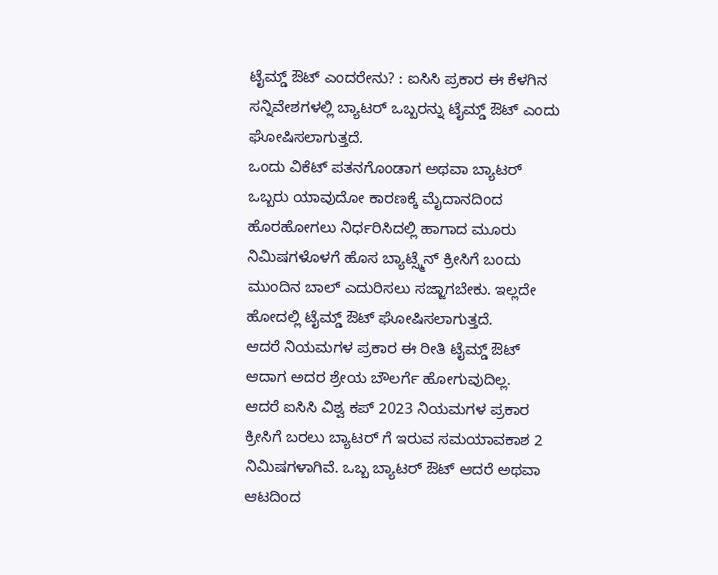ಟೈಮ್ಡ್ ಔಟ್ ಎಂದರೇನು? : ಐಸಿಸಿ ಪ್ರಕಾರ ಈ ಕೆಳಗಿನ ಸನ್ನಿವೇಶಗಳಲ್ಲಿ ಬ್ಯಾಟರ್ ಒಬ್ಬರನ್ನು ಟೈಮ್ಡ್ ಔಟ್ ಎಂದು ಘೋಷಿಸಲಾಗುತ್ತದೆ.
ಒಂದು ವಿಕೆಟ್ ಪತನಗೊಂಡಾಗ ಅಥವಾ ಬ್ಯಾಟರ್ ಒಬ್ಬರು ಯಾವುದೋ ಕಾರಣಕ್ಕೆ ಮೈದಾನದಿಂದ ಹೊರಹೋಗಲು ನಿರ್ಧರಿಸಿದಲ್ಲಿ ಹಾಗಾದ ಮೂರು ನಿಮಿಷಗಳೊಳಗೆ ಹೊಸ ಬ್ಯಾಟ್ಸ್ಮೆನ್ ಕ್ರೀಸಿಗೆ ಬಂದು ಮುಂದಿನ ಬಾಲ್ ಎದುರಿಸಲು ಸಜ್ಜಾಗಬೇಕು. ಇಲ್ಲದೇ ಹೋದಲ್ಲಿ ಟೈಮ್ಡ್ ಔಟ್ ಘೋಷಿಸಲಾಗುತ್ತದೆ.
ಆದರೆ ನಿಯಮಗಳ ಪ್ರಕಾರ ಈ ರೀತಿ ಟೈಮ್ಡ್ ಔಟ್ ಆದಾಗ ಅದರ ಶ್ರೇಯ ಬೌಲರ್ಗೆ ಹೋಗುವುದಿಲ್ಲ.
ಆದರೆ ಐಸಿಸಿ ವಿಶ್ವ ಕಪ್ 2023 ನಿಯಮಗಳ ಪ್ರಕಾರ ಕ್ರೀಸಿಗೆ ಬರಲು ಬ್ಯಾಟರ್ ಗೆ ಇರುವ ಸಮಯಾವಕಾಶ 2 ನಿಮಿಷಗಳಾಗಿವೆ. ಒಬ್ಬ ಬ್ಯಾಟರ್ ಔಟ್ ಆದರೆ ಅಥವಾ ಆಟದಿಂದ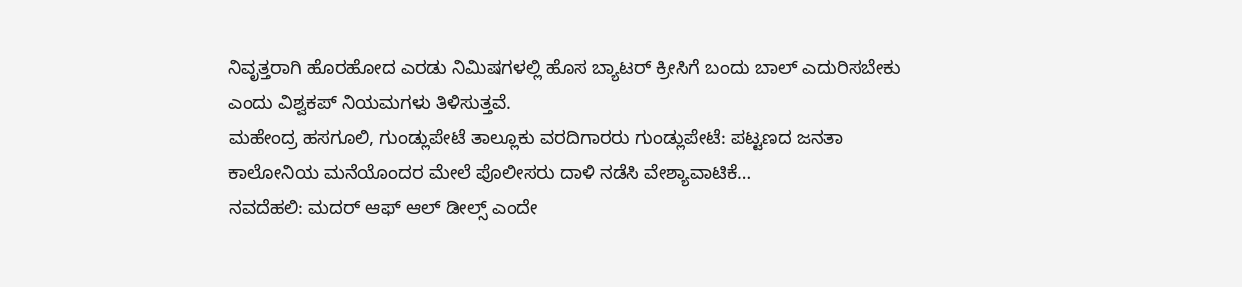ನಿವೃತ್ತರಾಗಿ ಹೊರಹೋದ ಎರಡು ನಿಮಿಷಗಳಲ್ಲಿ ಹೊಸ ಬ್ಯಾಟರ್ ಕ್ರೀಸಿಗೆ ಬಂದು ಬಾಲ್ ಎದುರಿಸಬೇಕು ಎಂದು ವಿಶ್ವಕಪ್ ನಿಯಮಗಳು ತಿಳಿಸುತ್ತವೆ.
ಮಹೇಂದ್ರ ಹಸಗೂಲಿ, ಗುಂಡ್ಲುಪೇಟೆ ತಾಲ್ಲೂಕು ವರದಿಗಾರರು ಗುಂಡ್ಲುಪೇಟೆ: ಪಟ್ಟಣದ ಜನತಾ ಕಾಲೋನಿಯ ಮನೆಯೊಂದರ ಮೇಲೆ ಪೊಲೀಸರು ದಾಳಿ ನಡೆಸಿ ವೇಶ್ಯಾವಾಟಿಕೆ…
ನವದೆಹಲಿ: ಮದರ್ ಆಫ್ ಆಲ್ ಡೀಲ್ಸ್ ಎಂದೇ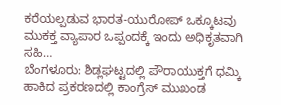ಕರೆಯಲ್ಪಡುವ ಭಾರತ-ಯುರೋಪ್ ಒಕ್ಕೂಟವು ಮುಕಕ್ತ ವ್ಯಾಪಾರ ಒಪ್ಪಂದಕ್ಕೆ ಇಂದು ಅಧಿಕೃತವಾಗಿ ಸಹಿ…
ಬೆಂಗಳೂರು: ಶಿಡ್ಲಘಟ್ಟದಲ್ಲಿ ಪೌರಾಯುಕ್ತಗೆ ಧಮ್ಕಿ ಹಾಕಿದ ಪ್ರಕರಣದಲ್ಲಿ ಕಾಂಗ್ರೆಸ್ ಮುಖಂಡ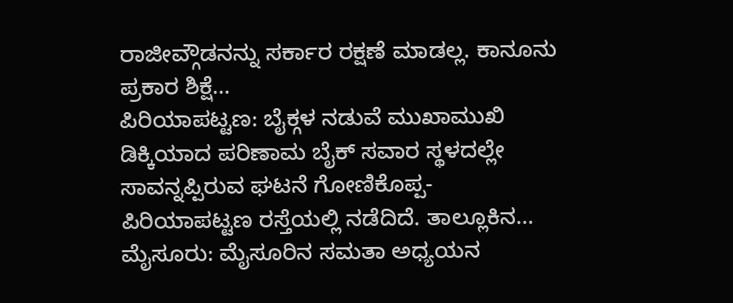ರಾಜೀವ್ಗೌಡನನ್ನು ಸರ್ಕಾರ ರಕ್ಷಣೆ ಮಾಡಲ್ಲ. ಕಾನೂನು ಪ್ರಕಾರ ಶಿಕ್ಷೆ…
ಪಿರಿಯಾಪಟ್ಟಣ: ಬೈಕ್ಗಳ ನಡುವೆ ಮುಖಾಮುಖಿ ಡಿಕ್ಕಿಯಾದ ಪರಿಣಾಮ ಬೈಕ್ ಸವಾರ ಸ್ಥಳದಲ್ಲೇ ಸಾವನ್ನಪ್ಪಿರುವ ಘಟನೆ ಗೋಣಿಕೊಪ್ಪ-ಪಿರಿಯಾಪಟ್ಟಣ ರಸ್ತೆಯಲ್ಲಿ ನಡೆದಿದೆ. ತಾಲ್ಲೂಕಿನ…
ಮೈಸೂರು: ಮೈಸೂರಿನ ಸಮತಾ ಅಧ್ಯಯನ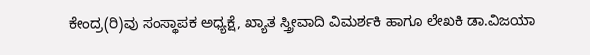ಕೇಂದ್ರ(ರಿ)ವು ಸಂಸ್ಥಾಪಕ ಅಧ್ಯಕ್ಷೆ, ಖ್ಯಾತ ಸ್ತ್ರೀವಾದಿ ವಿಮರ್ಶಕಿ ಹಾಗೂ ಲೇಖಕಿ ಡಾ.ವಿಜಯಾ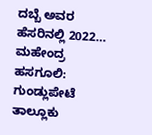ದಬ್ಬೆ ಅವರ ಹೆಸರಿನಲ್ಲಿ 2022…
ಮಹೇಂದ್ರ ಹಸಗೂಲಿ: ಗುಂಡ್ಲುಪೇಟೆ ತಾಲ್ಲೂಕು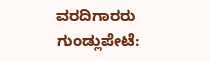ವರದಿಗಾರರು ಗುಂಡ್ಲುಪೇಟೆ: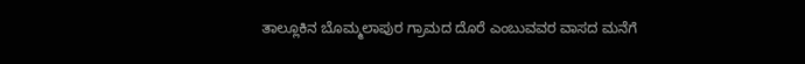ತಾಲ್ಲೂಕಿನ ಬೊಮ್ಮಲಾಪುರ ಗ್ರಾಮದ ದೊರೆ ಎಂಬುವವರ ವಾಸದ ಮನೆಗೆ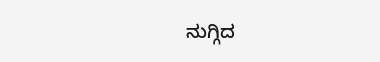ನುಗ್ಗಿದ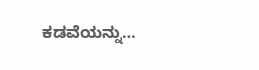ಕಡವೆಯನ್ನು…